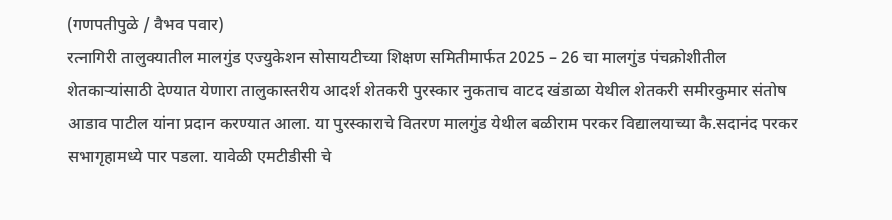(गणपतीपुळे / वैभव पवार)
रत्नागिरी तालुक्यातील मालगुंड एज्युकेशन सोसायटीच्या शिक्षण समितीमार्फत 2025 – 26 चा मालगुंड पंचक्रोशीतील शेतकाऱ्यांसाठी देण्यात येणारा तालुकास्तरीय आदर्श शेतकरी पुरस्कार नुकताच वाटद खंडाळा येथील शेतकरी समीरकुमार संतोष आडाव पाटील यांना प्रदान करण्यात आला. या पुरस्काराचे वितरण मालगुंड येथील बळीराम परकर विद्यालयाच्या कै.सदानंद परकर सभागृहामध्ये पार पडला. यावेळी एमटीडीसी चे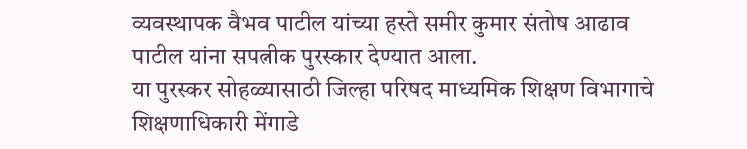व्यवस्थापक वैभव पाटील यांच्या हस्ते समीर कुमार संतोष आढाव पाटील यांना सपत्नीक पुरस्कार देण्यात आला.
या पुरस्कर सोहळ्यासाठी जिल्हा परिषद माध्यमिक शिक्षण विभागाचे शिक्षणाधिकारी मेंगाडे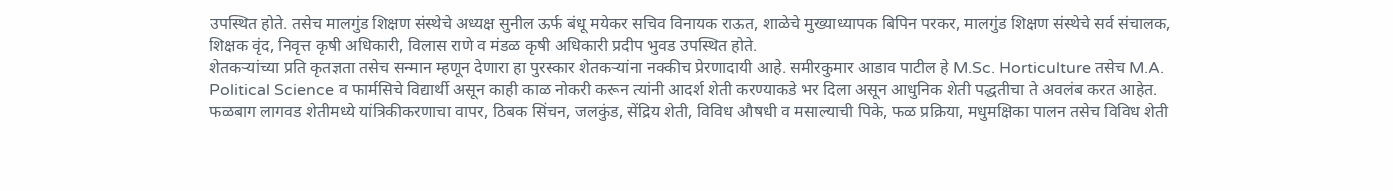उपस्थित होते. तसेच मालगुंड शिक्षण संस्थेचे अध्यक्ष सुनील ऊर्फ बंधू मयेकर सचिव विनायक राऊत, शाळेचे मुख्याध्यापक बिपिन परकर, मालगुंड शिक्षण संस्थेचे सर्व संचालक, शिक्षक वृंद, निवृत्त कृषी अधिकारी, विलास राणे व मंडळ कृषी अधिकारी प्रदीप भुवड उपस्थित होते.
शेतकऱ्यांच्या प्रति कृतज्ञता तसेच सन्मान म्हणून देणारा हा पुरस्कार शेतकऱ्यांना नक्कीच प्रेरणादायी आहे. समीरकुमार आडाव पाटील हे M.Sc. Horticulture तसेच M.A. Political Science व फार्मसिचे विद्यार्थी असून काही काळ नोकरी करून त्यांनी आदर्श शेती करण्याकडे भर दिला असून आधुनिक शेती पद्धतीचा ते अवलंब करत आहेत. फळबाग लागवड शेतीमध्ये यांत्रिकीकरणाचा वापर, ठिबक सिंचन, जलकुंड, सेंद्रिय शेती, विविध औषधी व मसाल्याची पिके, फळ प्रक्रिया, मधुमक्षिका पालन तसेच विविध शेती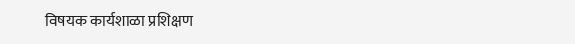विषयक कार्यशाळा प्रशिक्षण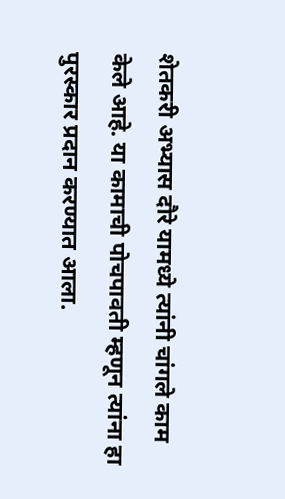शेतकरी अभ्यास दौरे यामध्ये त्यांनी चांगले काम केले आहे. या कामाची पोचपावती म्हणून त्यांना हा पुरस्कार प्रदान करण्यात आला.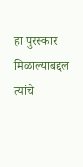हा पुरस्कार मिळाल्याबद्दल त्यांचे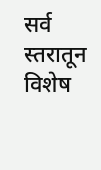सर्व स्तरातून विशेष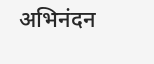अभिनंदन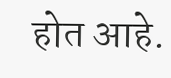होत आहे.